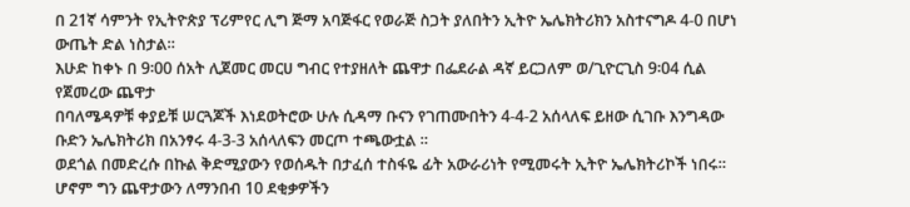በ 21ኛ ሳምንት የኢትዮጵያ ፕሪምየር ሊግ ጅማ አባጅፋር የወራጅ ስጋት ያለበትን ኢትዮ ኤሌክትሪክን አስተናግዶ 4-0 በሆነ ውጤት ድል ነስታል፡፡
እሁድ ከቀኑ በ 9፡00 ሰአት ሊጀመር መርሀ ግብር የተያዘለት ጨዋታ በፌደራል ዳኛ ይርጋለም ወ/ጊዮርጊስ 9፡04 ሲል የጀመረው ጨዋታ
በባለሜዳዎቹ ቀያይቹ ሠርጓጆች እነደወትሮው ሁሉ ሲዳማ ቡናን የገጠሙበትን 4-4-2 አሰላለፍ ይዘው ሲገቡ እንግዳው ቡድን ኤሌክትሪክ በአንፃሩ 4-3-3 አሰላለፍን መርጦ ተጫውቷል ፡፡
ወደጎል በመድረሱ በኩል ቅድሚያውን የወሰዱት በታፈሰ ተስፋዬ ፊት አውራሪነት የሚመሩት ኢትዮ ኤሌክትሪኮች ነበሩ፡፡
ሆኖም ግን ጨዋታውን ለማንበብ 10 ደቂቃዎችን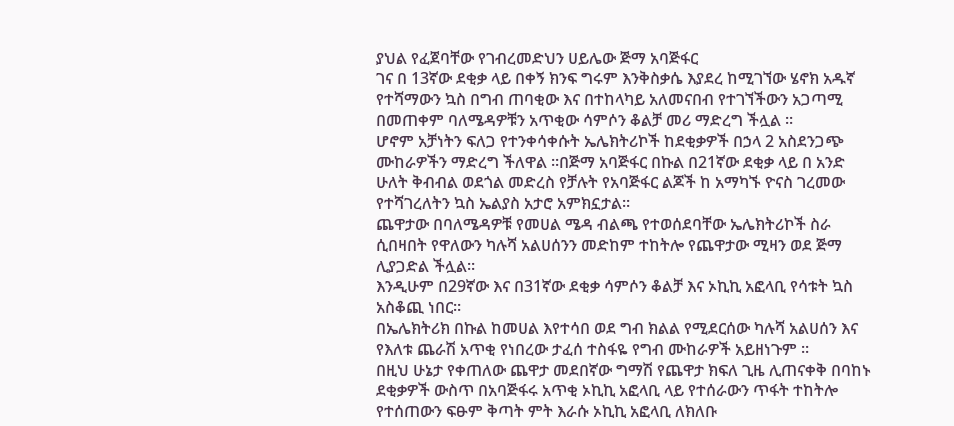ያህል የፈጀባቸው የገብረመድህን ሀይሌው ጅማ አባጅፋር
ገና በ 13ኛው ደቂቃ ላይ በቀኝ ክንፍ ግሩም እንቅስቃሴ እያደረ ከሚገኘው ሄኖክ አዱኛ የተሻማውን ኳስ በግብ ጠባቂው እና በተከላካይ አለመናበብ የተገኘችውን አጋጣሚ በመጠቀም ባለሜዳዎቹን አጥቂው ሳምሶን ቆልቻ መሪ ማድረግ ችሏል ፡፡
ሆኖም አቻነትን ፍለጋ የተንቀሳቀሱት ኤሌክትሪኮች ከደቂቃዎች በኃላ 2 አስደንጋጭ ሙከራዎችን ማድረግ ችለዋል ፡፡በጅማ አባጅፋር በኩል በ21ኛው ደቂቃ ላይ በ አንድ ሁለት ቅብብል ወደጎል መድረስ የቻሉት የአባጅፋር ልጆች ከ አማካኙ ዮናስ ገረመው የተሻገረለትን ኳስ ኤልያስ አታሮ አምክኗታል፡፡
ጨዋታው በባለሜዳዎቹ የመሀል ሜዳ ብልጫ የተወሰደባቸው ኤሌክትሪኮች ስራ ሲበዛበት የዋለውን ካሉሻ አልሀሰንን መድከም ተከትሎ የጨዋታው ሚዛን ወደ ጅማ ሊያጋድል ችሏል።
እንዲሁም በ29ኛው እና በ31ኛው ደቂቃ ሳምሶን ቆልቻ እና ኦኪኪ አፎላቢ የሳቱት ኳስ አስቆጪ ነበር።
በኤሌክትሪክ በኩል ከመሀል እየተሳበ ወደ ግብ ክልል የሚደርሰው ካሉሻ አልሀሰን እና የእለቱ ጨራሽ አጥቂ የነበረው ታፈሰ ተስፋዬ የግብ ሙከራዎች አይዘነጉም ፡፡
በዚህ ሁኔታ የቀጠለው ጨዋታ መደበኛው ግማሽ የጨዋታ ክፍለ ጊዜ ሊጠናቀቅ በባከኑ ደቂቃዎች ውስጥ በአባጅፋሩ አጥቂ ኦኪኪ አፎላቢ ላይ የተሰራውን ጥፋት ተከትሎ የተሰጠውን ፍፁም ቅጣት ምት እራሱ ኦኪኪ አፎላቢ ለክለቡ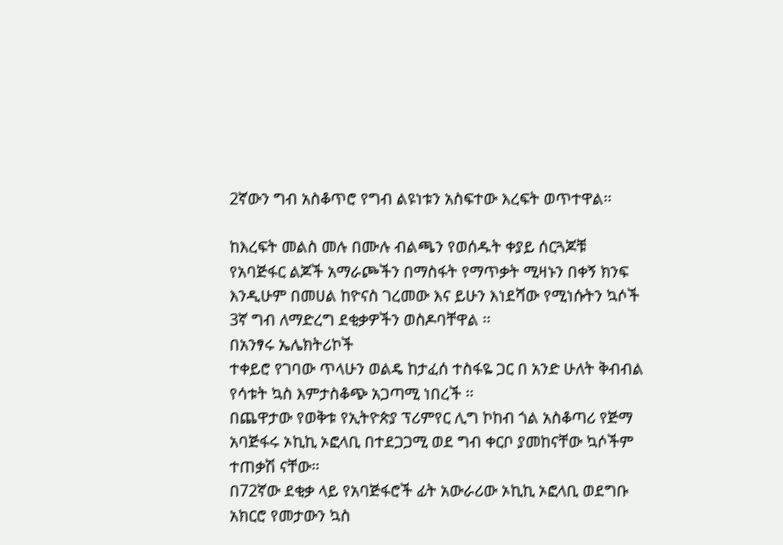2ኛውን ግብ አስቆጥሮ የግብ ልዩነቱን አስፍተው እረፍት ወጥተዋል፡፡

ከእረፍት መልስ መሉ በሙሉ ብልጫን የወሰዱት ቀያይ ሰርጓጆቹ የአባጅፋር ልጆች አማራጮችን በማስፋት የማጥቃት ሚዛኑን በቀኝ ክንፍ እንዲሁም በመሀል ከዮናስ ገረመው እና ይሁን እነደሻው የሚነሱትን ኳሶች 3ኛ ግብ ለማድረግ ደቂቃዎችን ወስዶባቸዋል ፡፡
በአንፃሩ ኤሌክትሪኮች
ተቀይሮ የገባው ጥላሁን ወልዴ ከታፈሰ ተስፋዬ ጋር በ አንድ ሁለት ቅብብል የሳቱት ኳስ እምታስቆጭ አጋጣሚ ነበረች ፡፡
በጨዋታው የወቅቱ የኢትዮጵያ ፕሪምየር ሊግ ኮከብ ጎል አስቆጣሪ የጅማ አባጅፋሩ ኦኪኪ ኦፎላቢ በተደጋጋሚ ወደ ግብ ቀርቦ ያመከናቸው ኳሶችም ተጠቃሽ ናቸው።
በ72ኛው ደቂቃ ላይ የአባጅፋሮች ፊት አውራሪው ኦኪኪ ኦፎላቢ ወደግቡ አክርሮ የመታውን ኳስ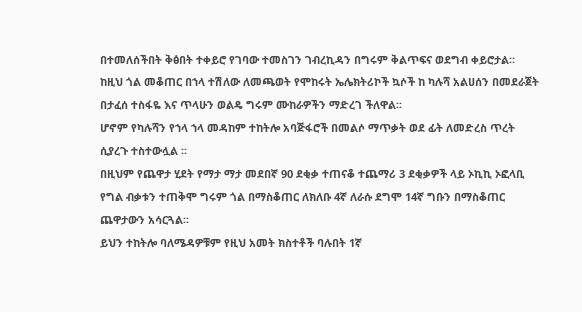በተመለሰችበት ቅፅበት ተቀይሮ የገባው ተመስገን ገብረኪዳን በግሩም ቅልጥፍና ወደግብ ቀይሮታል።
ከዚህ ጎል መቆጠር በኀላ ተሽለው ለመጫወት የሞከሩት ኤሌክትሪኮች ኳሶች ከ ካሉሻ አልሀሰን በመደራጀት በታፈሰ ተስፋዬ እና ጥላሁን ወልዴ ግሩም ሙከራዎችን ማድረገ ችለዋል፡፡
ሆኖም የካሉሻን የኀላ ኀላ መዳከም ተከትሎ አባጅፋሮች በመልሶ ማጥቃት ወደ ፊት ለመድረስ ጥረት ሲያረጉ ተስተውሏል ፡፡
በዚህም የጨዋታ ሂደት የማታ ማታ መደበኛ 90 ደቂቃ ተጠናቆ ተጨማሪ 3 ደቂቃዎች ላይ ኦኪኪ ኦፎላቢ የግል ብቃቱን ተጠቅሞ ግሩም ጎል በማስቆጠር ለክለቡ 4ኛ ለራሱ ደግሞ 14ኛ ግቡን በማስቆጠር ጨዋታውን አሳርጓል፡፡
ይህን ተከትሎ ባለሜዳዎቹም የዚህ አመት ክስተቶች ባሉበት 1ኛ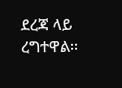ደረጃ ላይ ረግተዋል፡፡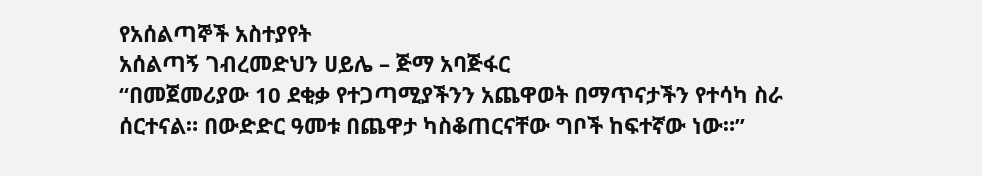የአሰልጣኞች አስተያየት
አሰልጣኝ ገብረመድህን ሀይሌ – ጅማ አባጅፋር
“በመጀመሪያው 10 ደቂቃ የተጋጣሚያችንን አጨዋወት በማጥናታችን የተሳካ ስራ ሰርተናል። በውድድር ዓመቱ በጨዋታ ካስቆጠርናቸው ግቦች ከፍተኛው ነው።”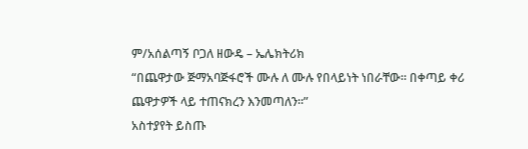ም/አሰልጣኝ ቦጋለ ዘውዴ – ኤሌክትሪክ
“በጨዋታው ጅማአባጅፋሮች ሙሉ ለ ሙሉ የበላይነት ነበራቸው። በቀጣይ ቀሪ ጨዋታዎች ላይ ተጠናክረን እንመጣለን።”
አስተያየት ይስጡ